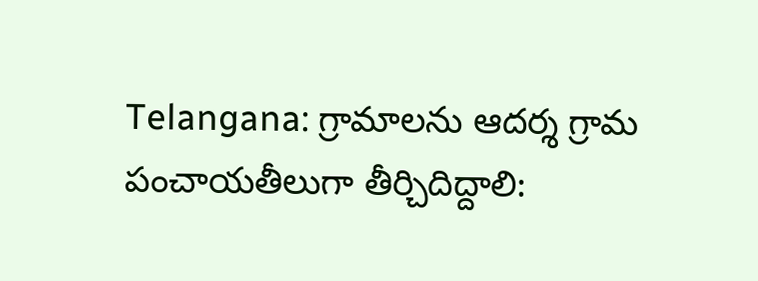Telangana: గ్రామాలను ఆదర్శ గ్రామ పంచాయతీలుగా తీర్చిదిద్దాలి: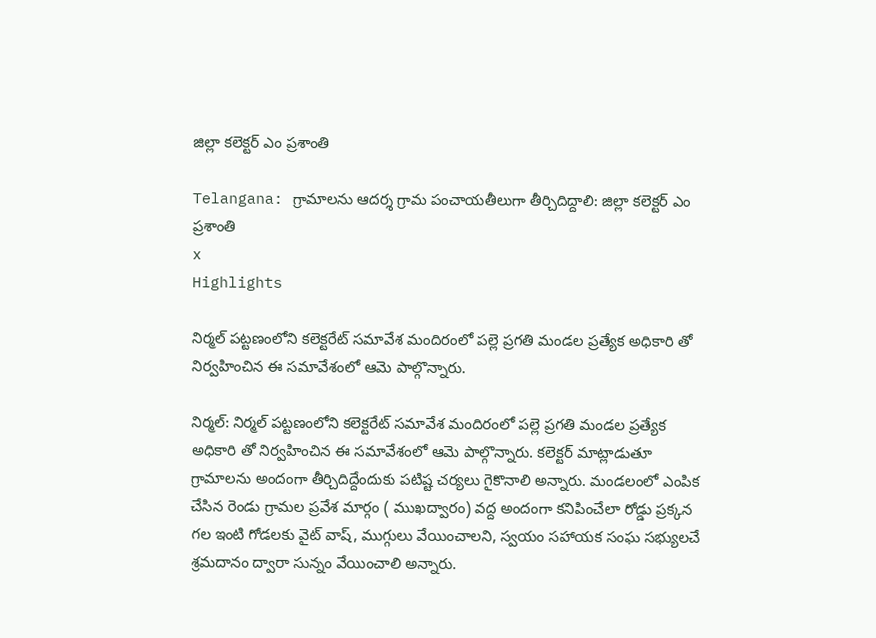జిల్లా కలెక్టర్ ఎం ప్రశాంతి

Telangana: గ్రామాలను ఆదర్శ గ్రామ పంచాయతీలుగా తీర్చిదిద్దాలి: జిల్లా కలెక్టర్ ఎం ప్రశాంతి
x
Highlights

నిర్మల్ పట్టణంలోని కలెక్టరేట్ సమావేశ మందిరంలో పల్లె ప్రగతి మండల ప్రత్యేక అధికారి తో నిర్వహించిన ఈ సమావేశంలో ఆమె పాల్గొన్నారు.

నిర్మల్: నిర్మల్ పట్టణంలోని కలెక్టరేట్ సమావేశ మందిరంలో పల్లె ప్రగతి మండల ప్రత్యేక అధికారి తో నిర్వహించిన ఈ సమావేశంలో ఆమె పాల్గొన్నారు. కలెక్టర్ మాట్లాడుతూ గ్రామాలను అందంగా తీర్చిదిద్దేందుకు పటిష్ట చర్యలు గైకొనాలి అన్నారు. మండలంలో ఎంపిక చేసిన రెండు గ్రామల ప్రవేశ మార్గం ( ముఖద్వారం) వద్ద అందంగా కనిపించేలా రోడ్డు ప్రక్కన గల ఇంటి గోడలకు వైట్ వాష్, ముగ్గులు వేయించాలని, స్వయం సహాయక సంఘ సభ్యులచే శ్రమదానం ద్వారా సున్నం వేయించాలి అన్నారు.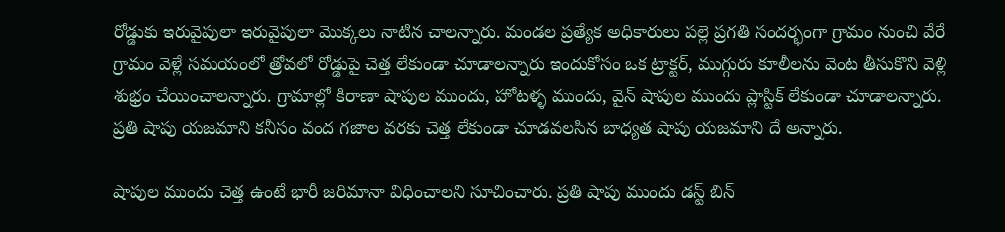రోడ్డుకు ఇరువైపులా ఇరువైపులా మొక్కలు నాటిన చాలన్నారు. మండల ప్రత్యేక అధికారులు పల్లె ప్రగతి సందర్భంగా గ్రామం నుంచి వేరే గ్రామం వెళ్లే సమయంలో త్రోవలో రోడ్డుపై చెత్త లేకుండా చూడాలన్నారు ఇందుకోసం ఒక ట్రాక్టర్, ముగ్గురు కూలీలను వెంట తీసుకొని వెళ్లి శుభ్రం చేయించాలన్నారు. గ్రామాల్లో కిరాణా షాపుల ముందు, హోటళ్ళ ముందు, వైన్ షాపుల ముందు ప్లాస్టిక్ లేకుండా చూడాలన్నారు. ప్రతి షాపు యజమాని కనీసం వంద గజాల వరకు చెత్త లేకుండా చూడవలసిన బాధ్యత షాపు యజమాని దే అన్నారు.

షాపుల ముందు చెత్త ఉంటే భారీ జరిమానా విధించాలని సూచించారు. ప్రతి షాపు ముందు డస్ట్ బిన్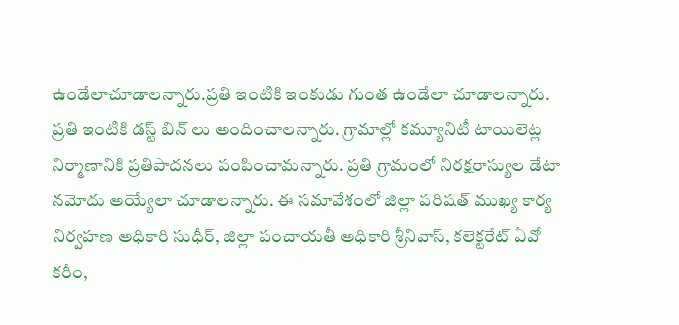ఉండేలాచూడాలన్నారు.ప్రతి ఇంటికి ఇంకుడు గుంత ఉండేలా చూడాలన్నారు. ప్రతి ఇంటికి డస్ట్ బిన్ లు అందించాలన్నారు. గ్రామాల్లో కమ్యూనిటీ టాయిలెట్ల నిర్మాణానికి ప్రతిపాదనలు పంపించామన్నారు. ప్రతి గ్రామంలో నిరక్షరాస్యుల డేటా నమోదు అయ్యేలా చూడాలన్నారు. ఈ సమావేశంలో జిల్లా పరిషత్ ముఖ్య కార్య నిర్వహణ అధికారి సుధీర్, జిల్లా పంచాయతీ అధికారి శ్రీనివాస్, కలెక్టరేట్ ఏవో కరీం,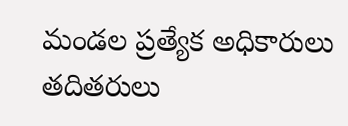మండల ప్రత్యేక అధికారులు తదితరులు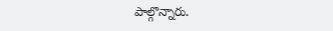పాల్గొన్నారు.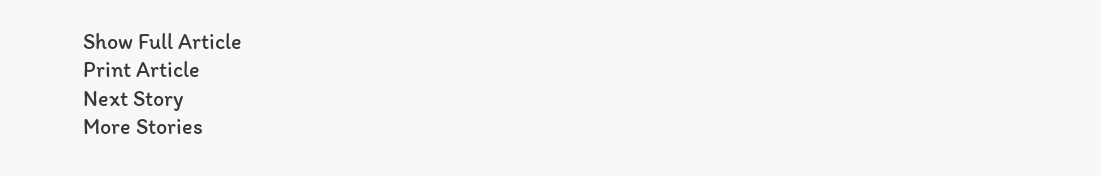Show Full Article
Print Article
Next Story
More Stories